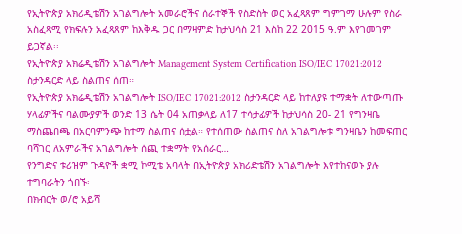የኢትዮጵያ አክሪዲቴሽን አገልግሎት አመራሮችና ሰራተኞች የስድስት ወር አፈጻጸም ግምገማ ሁሉም የስራ አስፈጻሚ የክፍሉን አፈጻጸም ከእቅዱ ጋር በማዛምድ ከታህሳስ 21 እስከ 22 2015 ዓ.ም እየገመገም ይጋኛል፡፡
የኢትዮጵያ አክሬዲቴሽን አገልግሎት Management System Certification ISO/IEC 17021:2012 ስታንዳርድ ላይ ስልጠና ሰጠ።
የኢትዮጵያ አክሬዲቴሽን አገልግሎት ISO/IEC 17021:2012 ስታንዳርድ ላይ ከተለያዩ ተማቋት ለተውጣጡ ሃላፊዎችና ባልሙያዎች ወንድ 13 ሴት 04 አጠቃላይ ለ17 ተሳታፊዎች ከታህሳስ 20- 21 የግንዛቤ ማስጨበጫ በአርባምንጭ ከተማ ስልጠና ሰቷል። የተሰጠው ስልጠና ስለ አገልግሎቱ ግንዛቤን ከመፍጠር ባሻገር ለአምራችና አገልግሎት ሰጪ ተቋማት የአሰራር…
የንግድና ቱሪዝም ጉዳዮች ቋሚ ኮሚቴ አባላት በኢትዮጵያ አክሪድቴሽን አገልግሎት እየተከናወኑ ያሉ ተግባራትን ጎበኙ፡
በክብርት ወ/ሮ አይሻ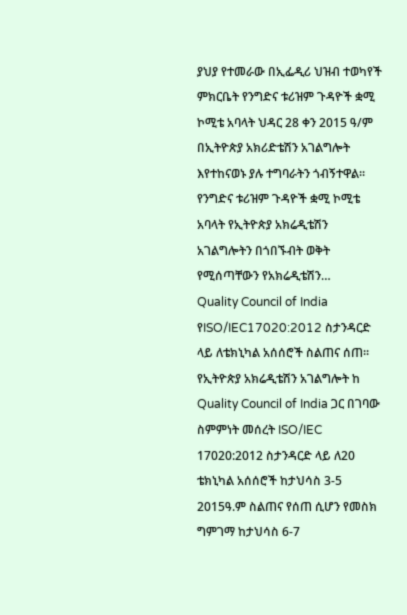ያህያ የተመራው በኢፌዲሪ ህዝብ ተወካየች ምክርቤት የንግድና ቱሪዝም ጉዳዮች ቋሚ ኮሚቴ አባላት ህዳር 28 ቀን 2015 ዓ/ም በኢትዮጵያ አክሪድቴሽን አገልግሎት እየተከናወኑ ያሉ ተግባራትን ጎብኝተዋል፡፡ የንግድና ቱሪዝም ጉዳዮች ቋሚ ኮሚቴ አባላት የኢትዮጵያ አክሬዲቴሽን አገልግሎትን በጎበኙብት ወቅት የሚሰጣቸውን የአክሬዲቴሽን…
Quality Council of India የISO/IEC17020:2012 ስታንዳርድ ላይ ለቴክኒካል አሰሰሮች ስልጠና ሰጠ።
የኢትዮጵያ አክሬዲቴሽን አገልግሎት ከ Quality Council of India ጋር በገባው ስምምነት መሰረት ISO/IEC 17020:2012 ስታንዳርድ ላይ ለ20 ቴክኒካል አሰሰሮች ከታህሳስ 3-5 2015ዓ.ም ስልጠና የሰጠ ሲሆን የመስክ ግምገማ ከታህሳስ 6-7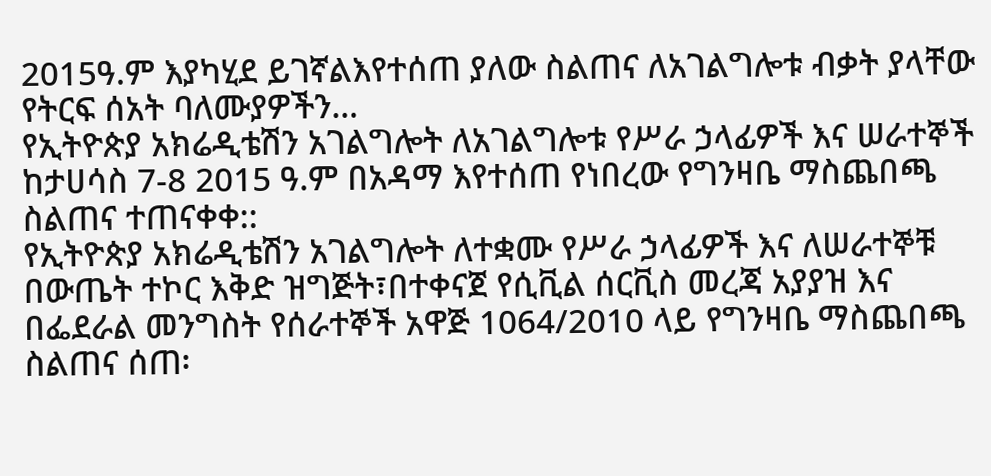2015ዓ.ም እያካሂደ ይገኛልእየተሰጠ ያለው ስልጠና ለአገልግሎቱ ብቃት ያላቸው የትርፍ ሰአት ባለሙያዎችን…
የኢትዮጵያ አክሬዲቴሽን አገልግሎት ለአገልግሎቱ የሥራ ኃላፊዎች እና ሠራተኞች ከታሀሳስ 7-8 2015 ዓ.ም በአዳማ እየተሰጠ የነበረው የግንዛቤ ማስጨበጫ ስልጠና ተጠናቀቀ::
የኢትዮጵያ አክሬዲቴሽን አገልግሎት ለተቋሙ የሥራ ኃላፊዎች እና ለሠራተኞቹ በውጤት ተኮር እቅድ ዝግጅት፣በተቀናጀ የሲቪል ሰርቪስ መረጃ አያያዝ እና በፌደራል መንግስት የሰራተኞች አዋጅ 1064/2010 ላይ የግንዛቤ ማስጨበጫ ስልጠና ሰጠ፡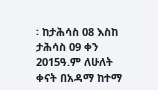፡ ከታሕሳስ 08 እስከ ታሕሳስ 09 ቀን 2015ዓ.ም ለሁለት ቀናት በአዳማ ከተማ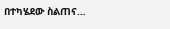በተካሄደው ስልጠና…